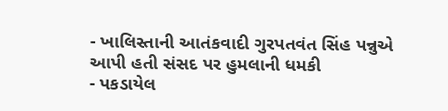- ખાલિસ્તાની આતંકવાદી ગુરપતવંત સિંહ પન્નુએ આપી હતી સંસદ પર હુમલાની ધમકી
- પકડાયેલ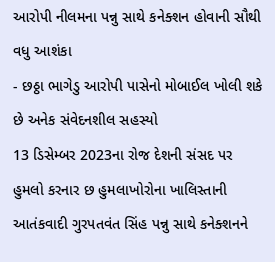આરોપી નીલમના પન્નુ સાથે કનેક્શન હોવાની સૌથી વધુ આશંકા
- છઠ્ઠા ભાગેડુ આરોપી પાસેનો મોબાઈલ ખોલી શકે છે અનેક સંવેદનશીલ સહસ્યો
13 ડિસેમ્બર 2023ના રોજ દેશની સંસદ પર હુમલો કરનાર છ હુમલાખોરોના ખાલિસ્તાની આતંકવાદી ગુરપતવંત સિંહ પન્નુ સાથે કનેક્શનને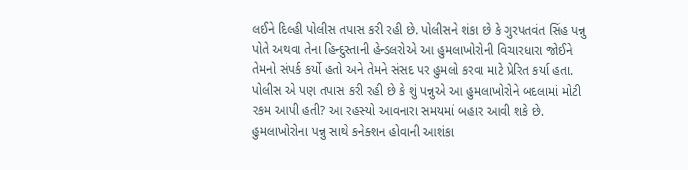લઈને દિલ્હી પોલીસ તપાસ કરી રહી છે. પોલીસને શંકા છે કે ગુરપતવંત સિંહ પન્નુ પોતે અથવા તેના હિન્દુસ્તાની હેન્ડલરોએ આ હુમલાખોરોની વિચારધારા જોઈને તેમનો સંપર્ક કર્યો હતો અને તેમને સંસદ પર હુમલો કરવા માટે પ્રેરિત કર્યા હતા. પોલીસ એ પણ તપાસ કરી રહી છે કે શું પન્નુએ આ હુમલાખોરોને બદલામાં મોટી રકમ આપી હતી? આ રહસ્યો આવનારા સમયમાં બહાર આવી શકે છે.
હુમલાખોરોના પન્નુ સાથે કનેક્શન હોવાની આશંકા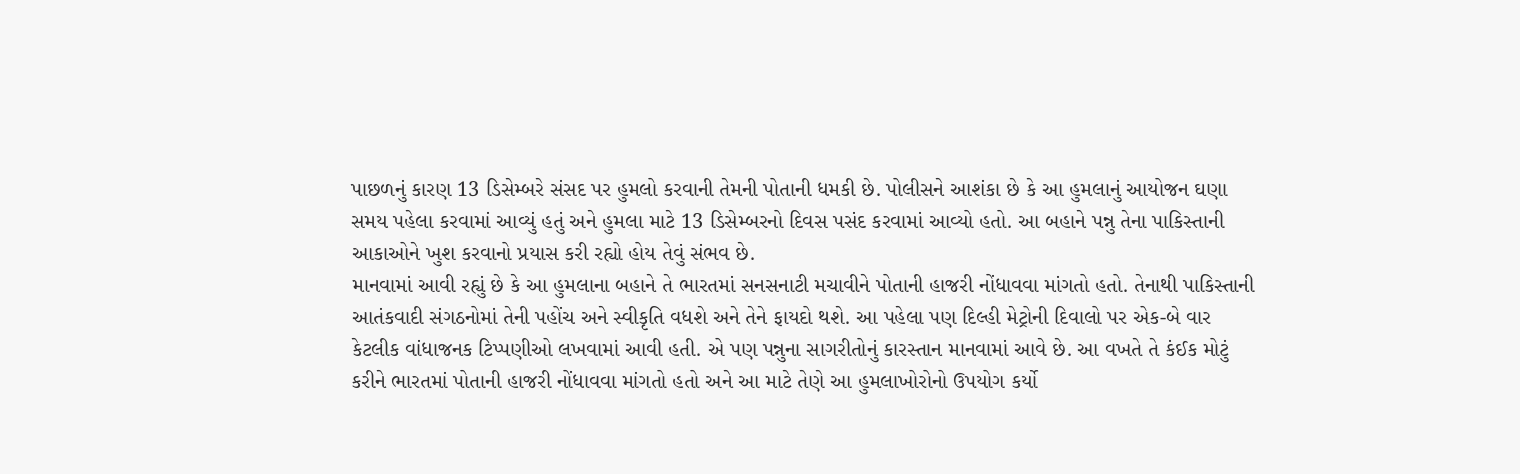પાછળનું કારણ 13 ડિસેમ્બરે સંસદ પર હુમલો કરવાની તેમની પોતાની ધમકી છે. પોલીસને આશંકા છે કે આ હુમલાનું આયોજન ઘણા સમય પહેલા કરવામાં આવ્યું હતું અને હુમલા માટે 13 ડિસેમ્બરનો દિવસ પસંદ કરવામાં આવ્યો હતો. આ બહાને પન્નુ તેના પાકિસ્તાની આકાઓને ખુશ કરવાનો પ્રયાસ કરી રહ્યો હોય તેવું સંભવ છે.
માનવામાં આવી રહ્યું છે કે આ હુમલાના બહાને તે ભારતમાં સનસનાટી મચાવીને પોતાની હાજરી નોંધાવવા માંગતો હતો. તેનાથી પાકિસ્તાની આતંકવાદી સંગઠનોમાં તેની પહોંચ અને સ્વીકૃતિ વધશે અને તેને ફાયદો થશે. આ પહેલા પણ દિલ્હી મેટ્રોની દિવાલો પર એક-બે વાર કેટલીક વાંધાજનક ટિપ્પણીઓ લખવામાં આવી હતી. એ પણ પન્નુના સાગરીતોનું કારસ્તાન માનવામાં આવે છે. આ વખતે તે કંઈક મોટું કરીને ભારતમાં પોતાની હાજરી નોંધાવવા માંગતો હતો અને આ માટે તેણે આ હુમલાખોરોનો ઉપયોગ કર્યો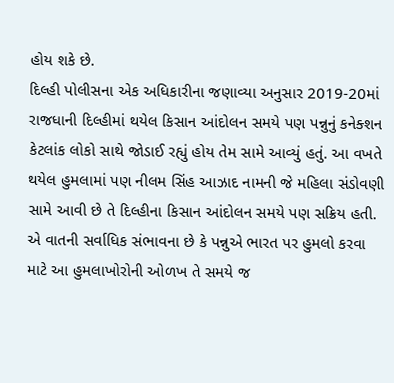હોય શકે છે.
દિલ્હી પોલીસના એક અધિકારીના જણાવ્યા અનુસાર 2019-20માં રાજધાની દિલ્હીમાં થયેલ કિસાન આંદોલન સમયે પણ પન્નુનું કનેક્શન કેટલાંક લોકો સાથે જોડાઈ રહ્યું હોય તેમ સામે આવ્યું હતું. આ વખતે થયેલ હુમલામાં પણ નીલમ સિંહ આઝાદ નામની જે મહિલા સંડોવણી સામે આવી છે તે દિલ્હીના કિસાન આંદોલન સમયે પણ સક્રિય હતી. એ વાતની સર્વાધિક સંભાવના છે કે પન્નુએ ભારત પર હુમલો કરવા માટે આ હુમલાખોરોની ઓળખ તે સમયે જ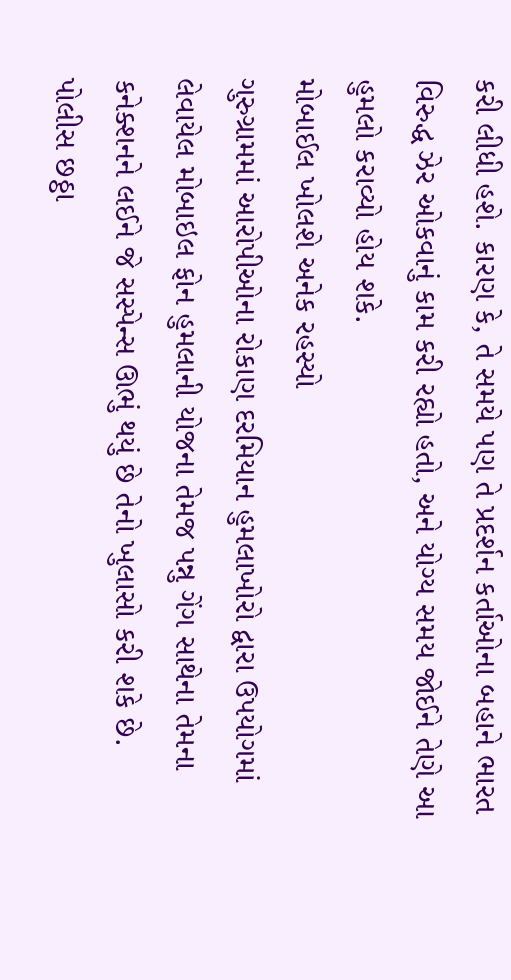કરી લીધી હશે. કારણ કે, તે સમયે પણ તે પ્રદર્શન કર્તાઓના બહાને ભારત વિરુદ્ધ ઝેર ઓકવાનું કામ કરી રહ્યો હતો, અને યોગ્ય સમય જોઈને તેણે આ હુમલો કરાવ્યો હોય શકે.
મોબાઈલ ખોલશે અનેક રહસ્યો
ગુરુગ્રામમાં આરોપીઓના રોકાણ દરમિયાન હુમલાખોરો દ્વારા ઉપયોગમાં લેવાયેલ મોબાઇલ ફોન હુમલાની યોજના તેમજ પન્નુ ગેંગ સાથેના તેમના કનેક્શનને લઈને જે સસ્પેન્સ ઊભું થયું છે તેનો ખુલાસો કરી શકે છે. પોલીસ છઠ્ઠા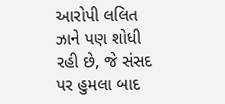આરોપી લલિત ઝાને પણ શોધી રહી છે, જે સંસદ પર હુમલા બાદ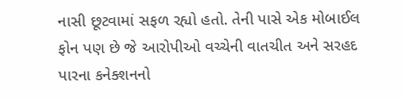નાસી છૂટવામાં સફળ રહ્યો હતો. તેની પાસે એક મોબાઈલ ફોન પણ છે જે આરોપીઓ વચ્ચેની વાતચીત અને સરહદ પારના કનેક્શનનો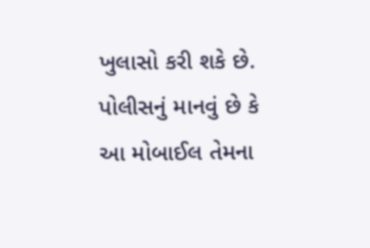ખુલાસો કરી શકે છે. પોલીસનું માનવું છે કે આ મોબાઈલ તેમના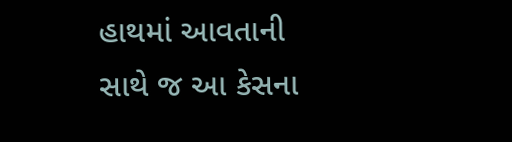હાથમાં આવતાની સાથે જ આ કેસના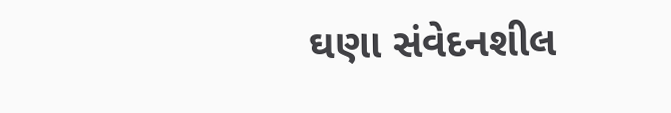ઘણા સંવેદનશીલ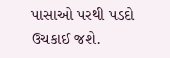પાસાઓ પરથી પડદો ઉચકાઈ જશે.